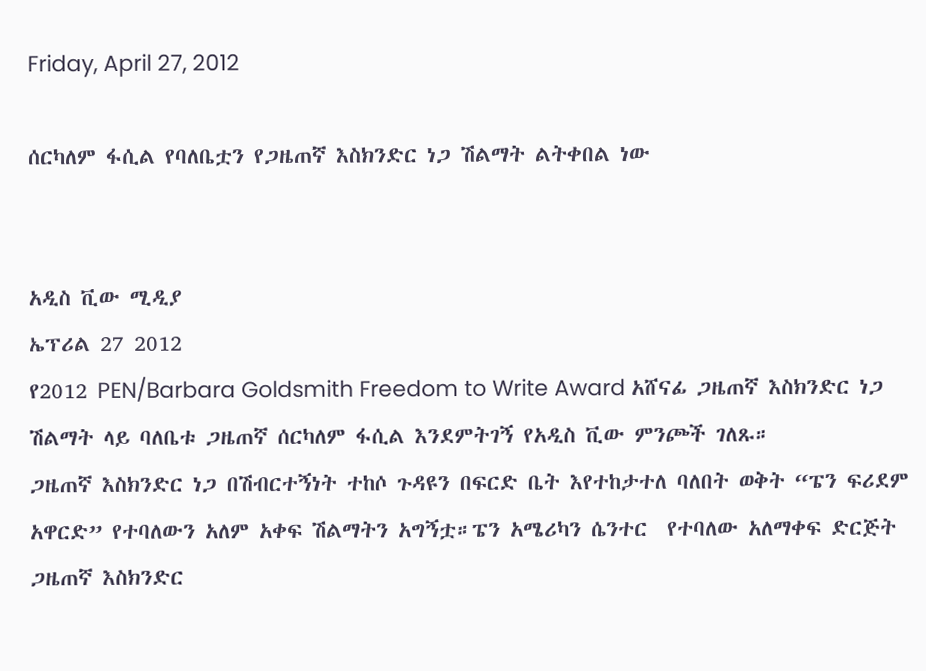Friday, April 27, 2012

ሰርካለም ፋሲል የባለቤቷን የጋዜጠኛ እስክንድር ነጋ ሽልማት ልትቀበል ነው


አዲስ ቪው ሚዲያ
ኤፕሪል 27 2012
የ2012 PEN/Barbara Goldsmith Freedom to Write Award አሸናፊ ጋዜጠኛ እስክንድር ነጋ ሽልማት ላይ ባለቤቱ ጋዜጠኛ ሰርካለም ፋሲል እንደምትገኝ የአዲስ ቪው ምንጮች ገለጹ።
ጋዜጠኛ እስክንድር ነጋ በሽብርተኝነት ተከሶ ጉዳዩን በፍርድ ቤት እየተከታተለ ባለበት ወቅት “ፔን ፍሪደም አዋርድ” የተባለውን አለም አቀፍ ሽልማትን አግኝቷ።ፔን አሜሪካን ሴንተር  የተባለው አለማቀፍ ድርጅት ጋዜጠኛ እስክንድር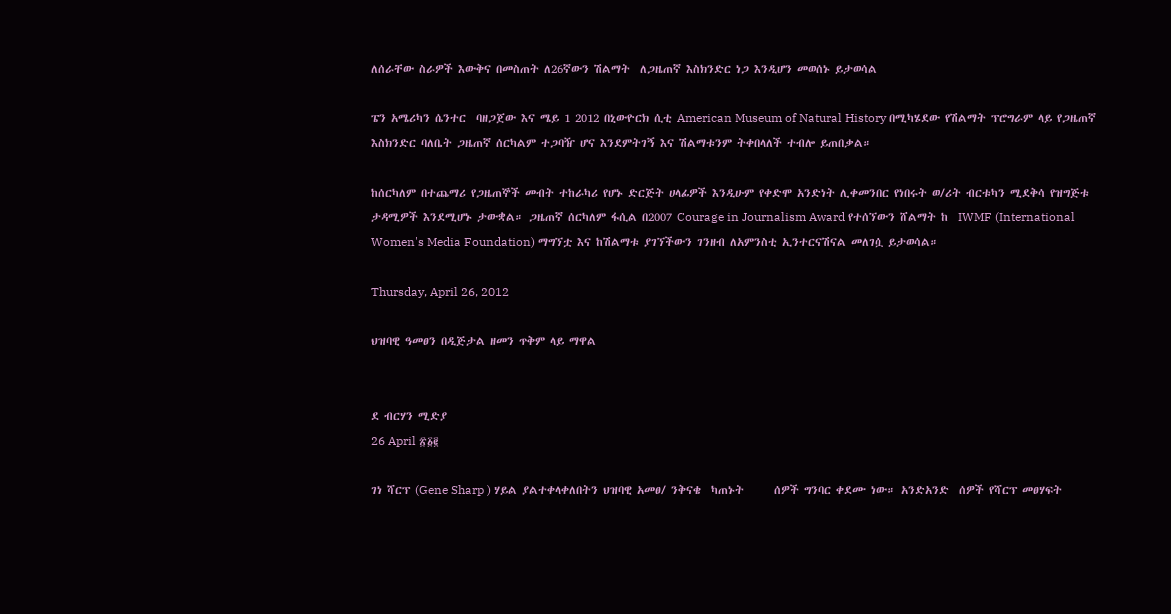ለሰራቸው ስራዎች እውቅና በመስጠት ለ26ኛውን ሽልማት  ለጋዜጠኛ እስክንድር ነጋ እንዲሆን መወሰኑ ይታወሳል

ፔን አሜሪካን ሴንተር  ባዘጋጀው እና ሜይ 1 2012 በኒውዮርክ ሲቲ American Museum of Natural History በሚካሄደው የሽልማት ፕሮግራም ላይ የጋዜጠኛ እስክንድር ባለቤት ጋዜጠኛ ሰርካልም ተጋባዥ ሆና እንደምትገኝ እና ሽልማቱንም ትቀበላለች ተብሎ ይጠበቃል።

ከሰርካለም በተጨማሪ የጋዜጠኞች መብት ተከራካሪ የሆኑ ድርጅት ሀላፊዎች እንዲሁም የቀድሞ አንድነት ሊቀመንበር የነበሩት ወ/ሪት ብርቱካን ሚደቅሳ የዝግጅቱ ታዳሚዎች እንደሚሆኑ ታውቋል። ጋዜጠኛ ሰርካለም ፋሲል በ2007 Courage in Journalism Award የተሰኘውን ሸልማት ከ  IWMF (International Women's Media Foundation) ማግኘቷ እና ከሽልማቱ ያገኘችውን ገንዘብ ለአምንስቲ ኢንተርናሽናል መለገሷ ይታወሳል።

Thursday, April 26, 2012

ህዝባዊ ዓመፀን በዲጅታል ዘመን ጥቅም ላይ ማዋል


ደ ብርሃን ሚድያ
26 April ፳፩፪

ገነ ሻርፕ (Gene Sharp ) ሃይል ያልተቀላቀለበትን ህዝባዊ አመፀ/ ንቅናቄ  ካጠኑት      ሰዎች ግንባር ቀደሙ ነው። አንድአንድ  ሰዎች የሻርፕ መፀሃፍት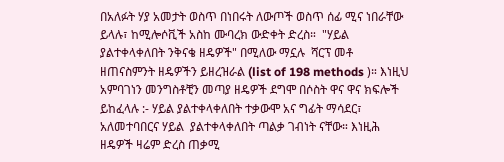በአለፉት ሃያ አመታት ወስጥ በነበሩት ለውጦች ወስጥ ሰፊ ሚና ነበራቸው ይላሉ፣ ከሚሎሶቪች አስከ ሙባረክ ውድቀት ድረስ።  "ሃይል ያልተቀላቀለበት ንቅናቄ ዘዴዎች" በሚለው ማኗሉ  ሻርፕ መቶ ዘጠናስምንት ዘዴዎችን ይዘረዝራል (list of 198 methods )። እነዚህ አምባገነን መንግስቶቺን መጣያ ዘዴዎች ደግሞ በሶስት ዋና ዋና ክፍሎች ይከፈላሉ :- ሃይል ያልተቀላቀለበት ተቃውሞ አና ግፊት ማሳደር፣ አለመተባበርና ሃይል  ያልተቀላቀለበት ጣልቃ ገብነት ናቸው። እነዚሕ  ዘዴዎች ዛሬም ድረስ ጠቃሚ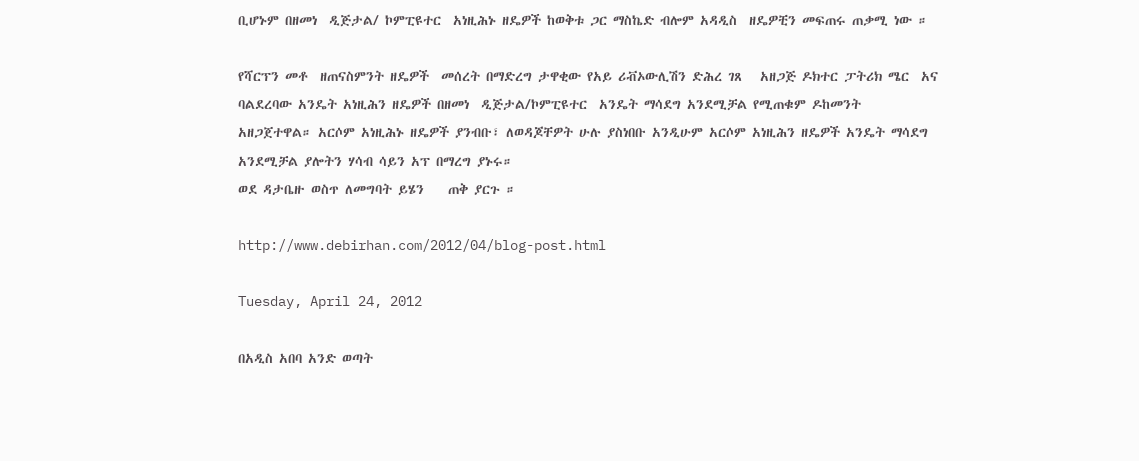ቢሆኑም በዘመነ  ዲጅታል/ ኮምፒዩተር  አነዚሕኑ ዘዴዎች ከወቅቱ ጋር ማስኬድ ብሎም አዳዲስ  ዘዴዎቺን መፍጠሩ ጠቃሚ ነው ።

የሻርፕን መቶ  ዘጠናስምንት ዘዴዎች  መሰረት በማድረግ ታዋቂው የአይ ሪቭኦውሊሽን ድሕረ ገጸ   አዘጋጅ ዶክተር ፓትሪክ ሜር  አና ባልደረባው አንዴት አነዚሕን ዘዴዎች በዘመነ  ዲጅታል/ኮምፒዩተር  አንዴት ማሳደግ አንደሚቻል የሚጠቁም ዶከመንት አዘጋጀተዋል። አርሶም አነዚሕኑ ዘዴዎች ያንብቡ፣ ለወዳጆቸዎት ሁሉ ያስነበቡ አንዲሁም አርሶም አነዚሕን ዘዴዎች አንዴት ማሳደግ አንደሚቻል ያሎትን ሃሳብ ሳይን አፕ በማረግ ያኑሩ።
ወደ ዳታቤዙ ወስጥ ለመግባት ይሄን    ጠቅ ያርጉ ።

http://www.debirhan.com/2012/04/blog-post.html

Tuesday, April 24, 2012

በአዲስ አበባ አንድ ወጣት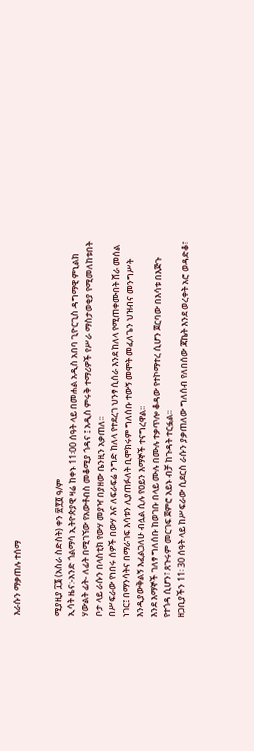እራሱን ማቃጠሉ ተሰማ


ሚያዚያ ፲፮ (አስራ ስድስት) ቀን ፳፻፬ ዓ/ም
ኢሳት ዜና:-አንድ ጎልማሳ ኢትዮጵያዊ ዛሬ ከቀኑ 11፡00 ሰዓት ላይ በመሐል አዲስ አበባ ጊዮርጊስ ዳግማዊ ምኒልክ ሃውልት ፊት- ለፊት በሚገኘው የአውቶብስ መቆሚያ ጎዳና ፤ አዲስ ምሩቅ ተማሪዎች የሥራ ማስታወቂያ የሚመለከቱበት ቦታ ላይ ራሱን በላስቲክ የውሃ መያዣ በያዘው ቤንዚን አቃጠለ፡፡
በሥፍራው የነበሩ ሰዎች በውሃ እና ለፍራፍሬ ንግድ ከለላ የተደረገ ህንፃ ሲሰራ እንደ ከለላ የሚጠቀሙበት ሸራ መሰል ነገር፤ በማንሳትና በማራገፍ እሳቱን ሊያጠፉለት ቢሞክሩም ግለሰቡ ተውኝ መሞት መፈለጌን ህዝብና መንግሥት እንዲያውቅልኝ እፈልጋለሁ ብሏል ሲሉ የዐይን እማኞች ተናግረዋል፡፡
እንደ እማኞች ገለፃ ግለሰቡ ከወገቡ በላይ ሙሉ በሙሉ ተቃጥሎ ቆዳው የተኮማተረ ሲሆን ጀርባው በእሳቱ በእጅጉ የተጎዳ ሲሆን፣ ጸጉሩም መርገፍ ጀምሮ አይኑ ብቻ ከጉዳት ተርፏል፡፡
ዘጋቢያችን 11፡ 30 ሰዓት ላይ ከሥፍራው ሲደርስ ራሱን ያቃጠለው ግለሰብ የለበሰው ጃኬት እንደ ወረቀት አሮ ወዳድቆ፣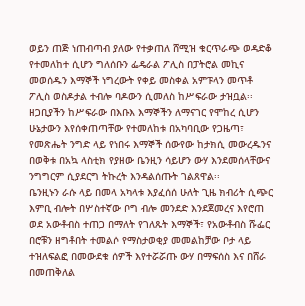ወይን ጠጅ ነጠብጣብ ያለው የተቃጠለ ሸሚዝ ቁርጥራጭ ወዳድቆ የተመለከተ ሲሆን ግለሰቡን ፌዴራል ፖሊስ በፓትሮል መኪና መወሰዱን እማኞች ነግረውት የቀይ መስቀል አምፑላን መጥቶ ፖሊስ ወስዶታል ተብሎ ባዶውን ሲመለስ ከሥፍራው ታዝቧል፡፡
ዘጋቢያችን ከሥፍራው በእቡእ እማኞችን ለማናገር የሞከረ ሲሆን ሁኔታውን እየሰቀጠጣቸው የተመለከቱ በአካባቢው የጋዜጣ፣ የመጽሔት ንግድ ላይ የነበሩ እማኞች ሰውየው ከታክሲ መውረዱንና በወቅቱ በአኳ ላስቲክ የያዘው ቤንዚን ሳይሆን ውሃ እንደመሰላቸውና ንግግርም ሲያደርግ ትኩረት እንዳልሰጡት ገልጸዋል፡፡
ቤንዚኑን ራሱ ላይ በመላ አካላቱ እያፈሰሰ ሁለት ጊዜ ክብሪት ሲጭር እምቢ ብሎት በሦስተኛው ቦግ ብሎ መንደድ እንደጀመረና እየሮጠ ወደ አውቶብስ ተጠጋ በማለት የገለጹት እማኞች፣ የአውቶብስ ሹፌር በሮቹን ዘግቶበት ተመልሶ የማስታወቂያ መመልከቻው ቦታ ላይ ተዝለፍልፎ በመውደቁ ሰዎች እየተሯሯጡ ውሃ በማፍሰስ እና በሸራ በመጠቅለል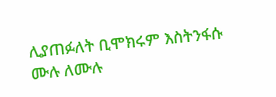ሊያጠፉለት ቢሞክሩም እስትንፋሱ ሙሉ ለሙሉ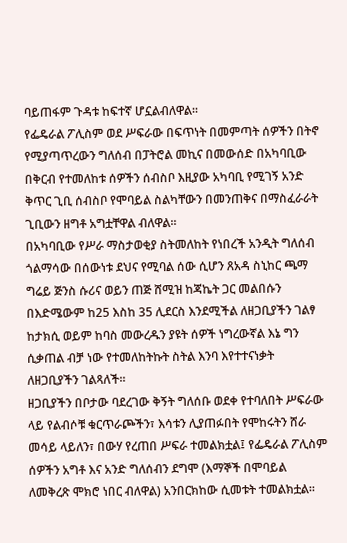ባይጠፋም ጉዳቱ ከፍተኛ ሆኗልብለዋል፡፡
የፌዴራል ፖሊስም ወደ ሥፍራው በፍጥነት በመምጣት ሰዎችን በትኖ የሚያጣጥረውን ግለሰብ በፓትሮል መኪና በመውሰድ በአካባቢው በቅርብ የተመለከቱ ሰዎችን ሰብስቦ እዚያው አካባቢ የሚገኝ አንድ ቅጥር ጊቢ ሰብስቦ የሞባይል ስልካቸውን በመንጠቅና በማስፈራራት ጊቢውን ዘግቶ አግቷቸዋል ብለዋል፡፡
በአካባቢው የሥራ ማስታወቂያ ስትመለከት የነበረች አንዲት ግለሰብ ጎልማሳው በሰውነቱ ደህና የሚባል ሰው ሲሆን ጸአዳ ስኒከር ጫማ ግሬይ ጅንስ ሱሪና ወይን ጠጅ ሸሚዝ ከጃኬት ጋር መልበሱን በእድሜውም ከ25 እስከ 35 ሊደርስ እንደሚችል ለዘጋቢያችን ገልፃ ከታክሲ ወይም ከባስ መውረዱን ያዩት ሰዎች ነግረውኛል እኔ ግን ሲቃጠል ብቻ ነው የተመለከትኩት ስትል እንባ እየተተናነቃት ለዘጋቢያችን ገልጻለች፡፡
ዘጋቢያችን በቦታው ባደረገው ቅኝት ግለሰቡ ወደቀ የተባለበት ሥፍራው ላይ የልብሶቹ ቁርጥራጮችን፣ እሳቱን ሊያጠፉበት የሞከሩትን ሸራ መሳይ ላይለን፣ በውሃ የረጠበ ሥፍራ ተመልክቷል፤ የፌዴራል ፖሊስም ሰዎችን አግቶ እና አንድ ግለሰብን ደግሞ (እማኞች በሞባይል ለመቅረጽ ሞክሮ ነበር ብለዋል) አንበርክከው ሲመቱት ተመልክቷል፡፡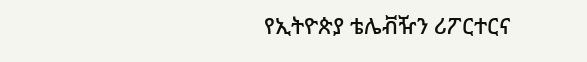የኢትዮጵያ ቴሌቭዥን ሪፖርተርና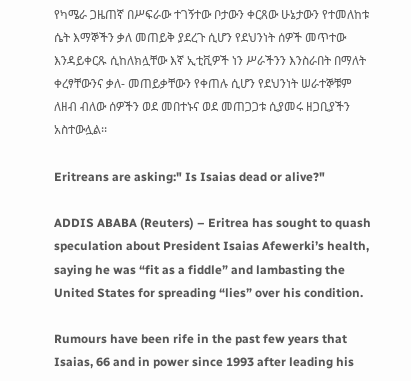የካሜራ ጋዜጠኛ በሥፍራው ተገኝተው ቦታውን ቀርጸው ሁኔታውን የተመለከቱ ሴት እማኞችን ቃለ መጠይቅ ያደረጉ ሲሆን የደህንነት ሰዎች መጥተው እንዳይቀርጹ ሲከለክሏቸው እኛ ኢቲቪዎች ነን ሥራችንን እንስራበት በማለት ቀረፃቸውንና ቃለ- መጠይቃቸውን የቀጠሉ ሲሆን የደህንነት ሠራተኞቹም ለዘብ ብለው ሰዎችን ወደ መበተኑና ወደ መጠጋጋቱ ሲያመሩ ዘጋቢያችን አስተውሏል፡፡

Eritreans are asking:" Is Isaias dead or alive?"

ADDIS ABABA (Reuters) – Eritrea has sought to quash speculation about President Isaias Afewerki’s health, saying he was “fit as a fiddle” and lambasting the United States for spreading “lies” over his condition.

Rumours have been rife in the past few years that Isaias, 66 and in power since 1993 after leading his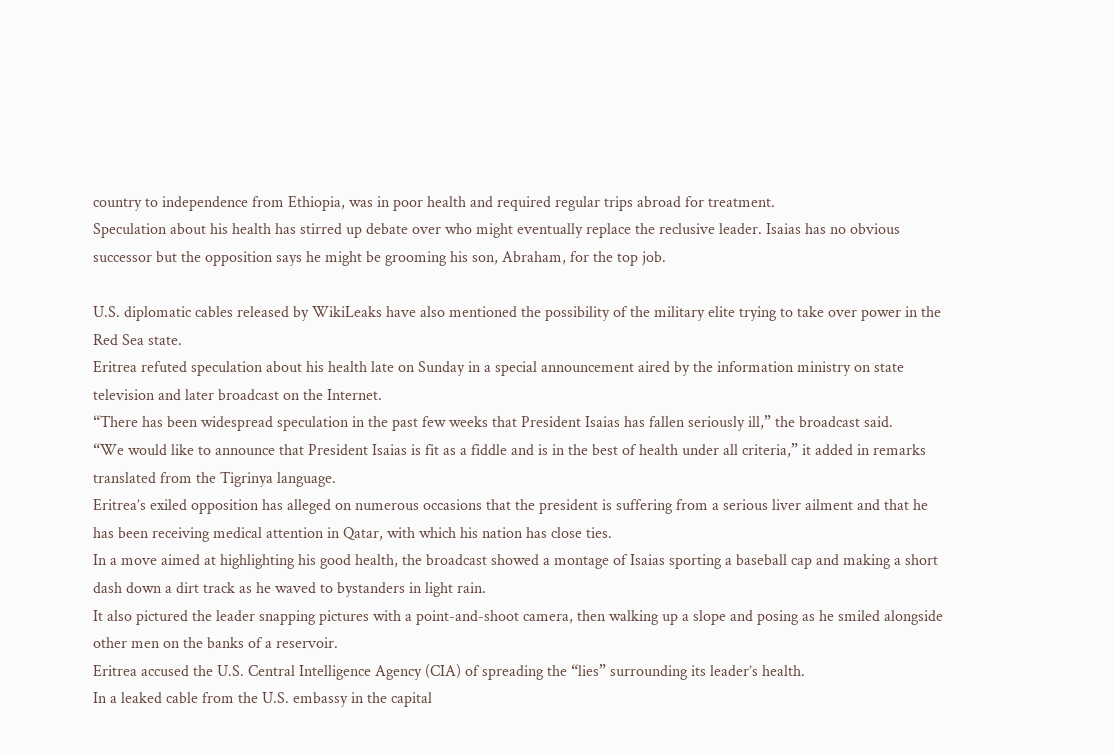country to independence from Ethiopia, was in poor health and required regular trips abroad for treatment.
Speculation about his health has stirred up debate over who might eventually replace the reclusive leader. Isaias has no obvious successor but the opposition says he might be grooming his son, Abraham, for the top job.

U.S. diplomatic cables released by WikiLeaks have also mentioned the possibility of the military elite trying to take over power in the Red Sea state.
Eritrea refuted speculation about his health late on Sunday in a special announcement aired by the information ministry on state television and later broadcast on the Internet.
“There has been widespread speculation in the past few weeks that President Isaias has fallen seriously ill,” the broadcast said.
“We would like to announce that President Isaias is fit as a fiddle and is in the best of health under all criteria,” it added in remarks translated from the Tigrinya language.
Eritrea’s exiled opposition has alleged on numerous occasions that the president is suffering from a serious liver ailment and that he has been receiving medical attention in Qatar, with which his nation has close ties.
In a move aimed at highlighting his good health, the broadcast showed a montage of Isaias sporting a baseball cap and making a short dash down a dirt track as he waved to bystanders in light rain.
It also pictured the leader snapping pictures with a point-and-shoot camera, then walking up a slope and posing as he smiled alongside other men on the banks of a reservoir.
Eritrea accused the U.S. Central Intelligence Agency (CIA) of spreading the “lies” surrounding its leader’s health.
In a leaked cable from the U.S. embassy in the capital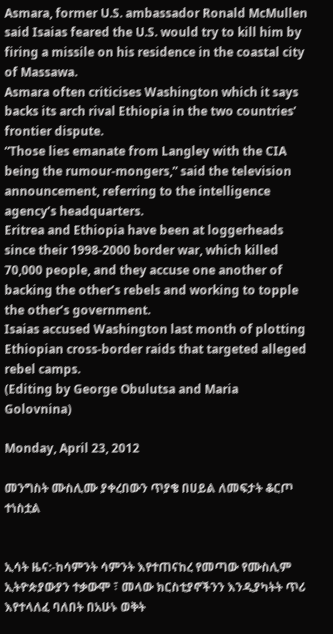Asmara, former U.S. ambassador Ronald McMullen said Isaias feared the U.S. would try to kill him by firing a missile on his residence in the coastal city of Massawa.
Asmara often criticises Washington which it says backs its arch rival Ethiopia in the two countries’ frontier dispute.
“Those lies emanate from Langley with the CIA being the rumour-mongers,” said the television announcement, referring to the intelligence agency’s headquarters.
Eritrea and Ethiopia have been at loggerheads since their 1998-2000 border war, which killed 70,000 people, and they accuse one another of backing the other’s rebels and working to topple the other’s government.
Isaias accused Washington last month of plotting Ethiopian cross-border raids that targeted alleged rebel camps.
(Editing by George Obulutsa and Maria Golovnina)

Monday, April 23, 2012

መንግስት ሙስሊሙ ያቀረበውን ጥያቄ በሀይል ለመፍታት ቆርጦ ተነስቷል


ኢሳት ዜና:-ከሳምንት ሳምንት እየተጠናከረ የመጣው የሙስሊም ኢትዮጵያውያን ተቃውሞ ፣ መላው ክርስቲያኖችንን እንዲያካትት ጥሪ እየተላለፈ ባለበት በአሁኑ ወቅት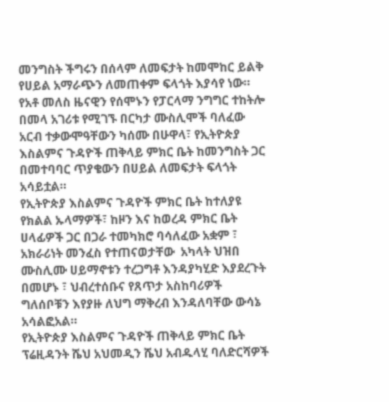መንግስት ችግሩን በሰላም ለመፍታት ከመሞከር ይልቅ የሀይል አማራጭን ለመጠቀም ፍላጎት እያሳየ ነው።
የአቶ መለስ ዜናዊን የሰሞኑን የፓርላማ ንግግር ተከትሎ በመላ አገሪቱ የሚገኙ በርካታ ሙስሊሞች ባለፈው አርብ ተቃውሞዓቸውን ካሰሙ በሁዋላ፣ የኢትዮጵያ እስልምና ጉዳዮች ጠቅላይ ምክር ቤት ከመንግስት ጋር በመተባባር ጥያቄውን በሀይል ለመፍታት ፍላጎት አሳይቷል።
የኢትዮጵያ እስልምና ጉዳዮች ምክር ቤት ከተለያዩ የክልል ኡላማዎች፣ ከዞን እና ከወረዳ ምክር ቤት ሀላፊዎች ጋር በጋራ ተመካክሮ ባሳለፈው አቋም ፣ አክራሪነት መንፈስ የተጠናወታቸው  አካላት ህዝበ ሙስሊሙ ሀይማኖቱን ተረጋግቶ እንዳያካሂድ እያደረጉት በመሆኑ ፣ ህብረተሰቡና የጸጥታ አስከባሪዎች ግለሰቦቹን እየያዙ ለህግ ማቅረብ እንዳለባቸው ውሳኔ አሳልፎአል።
የኢትዮጵያ እስልምና ጉዳዮች ጠቅላይ ምክር ቤት ፕሬዚዳንት ሼህ አህመዲን ሼህ አብዱላሂ ባለድርሻዎች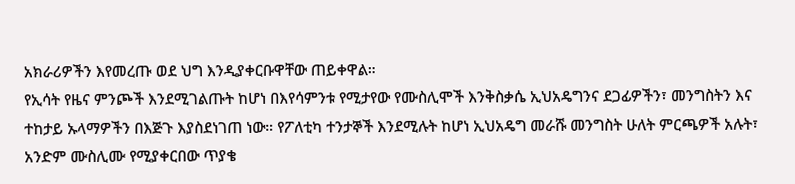አክራሪዎችን እየመረጡ ወደ ህግ እንዲያቀርቡዋቸው ጠይቀዋል።
የኢሳት የዜና ምንጮች እንደሚገልጡት ከሆነ በእየሳምንቱ የሚታየው የሙስሊሞች እንቅስቃሴ ኢህአዴግንና ደጋፊዎችን፣ መንግስትን እና ተከታይ ኡላማዎችን በእጅጉ እያስደነገጠ ነው። የፖለቲካ ተንታኞች እንደሚሉት ከሆነ ኢህአዴግ መራሹ መንግስት ሁለት ምርጫዎች አሉት፣ አንድም ሙስሊሙ የሚያቀርበው ጥያቄ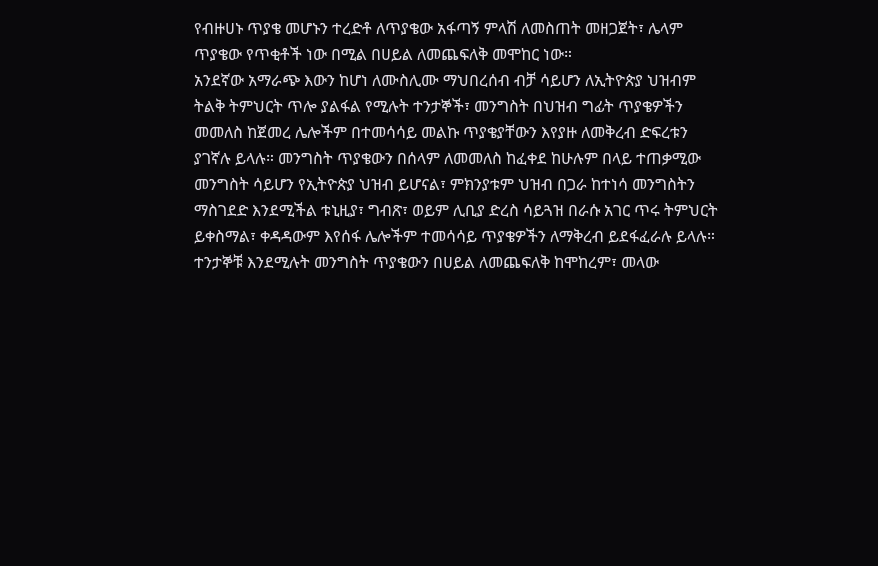የብዙሀኑ ጥያቄ መሆኑን ተረድቶ ለጥያቄው አፋጣኝ ምላሽ ለመስጠት መዘጋጀት፣ ሌላም ጥያቄው የጥቂቶች ነው በሚል በሀይል ለመጨፍለቅ መሞከር ነው።
አንደኛው አማራጭ እውን ከሆነ ለሙስሊሙ ማህበረሰብ ብቻ ሳይሆን ለኢትዮጵያ ህዝብም ትልቅ ትምህርት ጥሎ ያልፋል የሚሉት ተንታኞች፣ መንግስት በህዝብ ግፊት ጥያቄዎችን መመለስ ከጀመረ ሌሎችም በተመሳሳይ መልኩ ጥያቄያቸውን እየያዙ ለመቅረብ ድፍረቱን ያገኛሉ ይላሉ። መንግስት ጥያቄውን በሰላም ለመመለስ ከፈቀደ ከሁሉም በላይ ተጠቃሚው መንግስት ሳይሆን የኢትዮጵያ ህዝብ ይሆናል፣ ምክንያቱም ህዝብ በጋራ ከተነሳ መንግስትን ማስገደድ እንደሚችል ቱኒዚያ፣ ግብጽ፣ ወይም ሊቢያ ድረስ ሳይጓዝ በራሱ አገር ጥሩ ትምህርት ይቀስማል፣ ቀዳዳውም እየሰፋ ሌሎችም ተመሳሳይ ጥያቄዎችን ለማቅረብ ይደፋፈራሉ ይላሉ።
ተንታኞቹ እንደሚሉት መንግስት ጥያቄውን በሀይል ለመጨፍለቅ ከሞከረም፣ መላው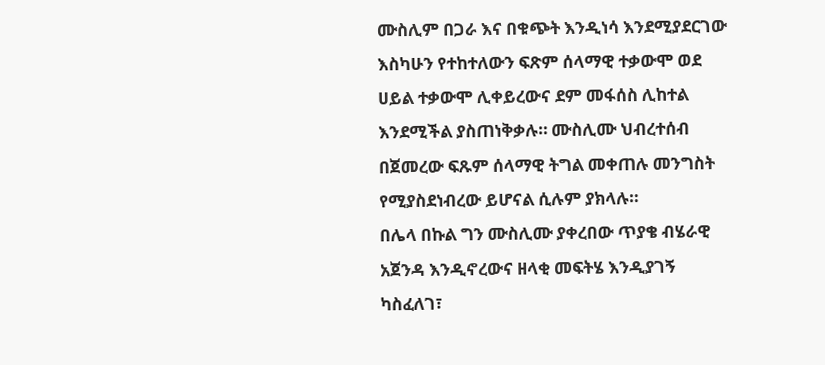ሙስሊም በጋራ እና በቁጭት እንዲነሳ እንደሚያደርገው እስካሁን የተከተለውን ፍጽም ሰላማዊ ተቃውሞ ወደ ሀይል ተቃውሞ ሊቀይረውና ደም መፋሰስ ሊከተል እንደሚችል ያስጠነቅቃሉ። ሙስሊሙ ህብረተሰብ በጀመረው ፍጹም ሰላማዊ ትግል መቀጠሉ መንግስት የሚያስደነብረው ይሆናል ሲሉም ያክላሉ።
በሌላ በኩል ግን ሙስሊሙ ያቀረበው ጥያቄ ብሄራዊ አጀንዳ እንዲኖረውና ዘላቂ መፍትሄ እንዲያገኝ ካስፈለገ፣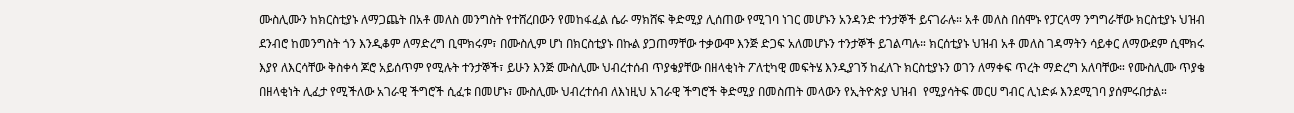ሙስሊሙን ከክርስቲያኑ ለማጋጨት በአቶ መለስ መንግስት የተሸረበውን የመከፋፈል ሴራ ማክሸፍ ቅድሚያ ሊሰጠው የሚገባ ነገር መሆኑን አንዳንድ ተንታኞች ይናገራሉ። አቶ መለስ በሰሞኑ የፓርላማ ንግግራቸው ክርስቲያኑ ህዝብ ደንብሮ ከመንግስት ጎን እንዲቆም ለማድረግ ቢሞክሩም፣ በሙስሊም ሆነ በክርስቲያኑ በኩል ያጋጠማቸው ተቃውሞ እንጅ ድጋፍ አለመሆኑን ተንታኞች ይገልጣሉ። ክርሰቲያኑ ህዝብ አቶ መለስ ገዳማትን ሳይቀር ለማውደም ሲሞክሩ እያየ ለእርሳቸው ቅስቀሳ ጆሮ አይሰጥም የሚሉት ተንታኞች፣ ይሁን እንጅ ሙስሊሙ ህብረተሰብ ጥያቄያቸው በዘላቂነት ፖለቲካዊ መፍትሄ እንዲያገኝ ከፈለጉ ክርስቲያኑን ወገን ለማቀፍ ጥረት ማድረግ አለባቸው። የሙስሊሙ ጥያቄ በዘላቂነት ሊፈታ የሚችለው አገራዊ ችግሮች ሲፈቱ በመሆኑ፣ ሙስሊሙ ህብረተሰብ ለእነዚህ አገራዊ ችግሮች ቅድሚያ በመስጠት መላውን የኢትዮጵያ ህዝብ  የሚያሳትፍ መርሀ ግብር ሊነድፉ እንደሚገባ ያሰምሩበታል።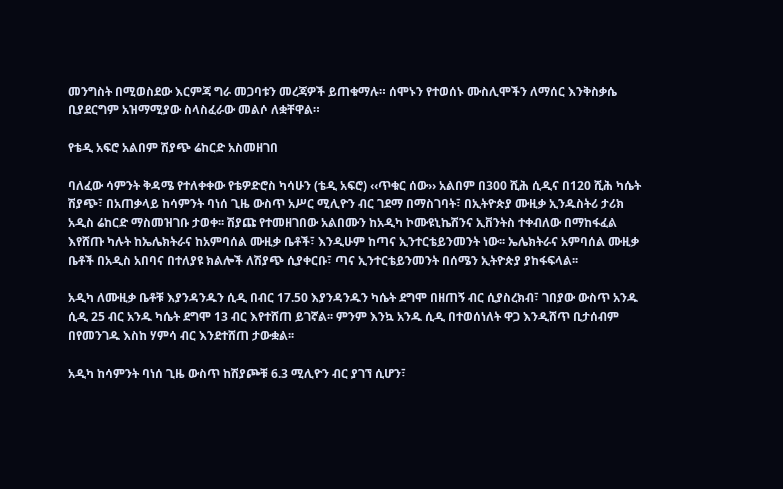መንግስት በሚወስደው እርምጃ ግራ መጋባቱን መረጃዎች ይጠቁማሉ። ሰሞኑን የተወሰኑ ሙስሊሞችን ለማሰር እንቅስቃሴ ቢያደርግም አዝማሚያው ስላስፈራው መልሶ ለቋቸዋል።

የቴዲ አፍሮ አልበም ሽያጭ ሬከርድ አስመዘገበ

ባለፈው ሳምንት ቅዳሜ የተለቀቀው የቴዎድሮስ ካሳሁን (ቴዲ አፍሮ) ‹‹ጥቁር ሰው›› አልበም በ300 ሺሕ ሲዲና በ120 ሺሕ ካሴት ሽያጭ፣ በአጠቃላይ ከሳምንት ባነሰ ጊዜ ውስጥ አሥር ሚሊዮን ብር ገደማ በማስገባት፣ በኢትዮጵያ ሙዚቃ ኢንዱስትሪ ታሪክ አዲስ ሬከርድ ማስመዝገቡ ታወቀ፡፡ ሽያጩ የተመዘገበው አልበሙን ከአዲካ ኮሙዩኒኬሽንና ኢቨንትስ ተቀብለው በማከፋፈል እየሸጡ ካሉት ከኤሌክትራና ከአምባሰል ሙዚቃ ቤቶች፣ እንዲሁም ከጣና ኢንተርቴይንመንት ነው፡፡ ኤሌክትራና አምባሰል ሙዚቃ ቤቶች በአዲስ አበባና በተለያዩ ክልሎች ለሽያጭ ሲያቀርቡ፣ ጣና ኢንተርቴይንመንት በሰሜን ኢትዮጵያ ያከፋፍላል፡፡

አዲካ ለሙዚቃ ቤቶቹ እያንዳንዱን ሲዲ በብር 17.50 እያንዳንዱን ካሴት ደግሞ በዘጠኝ ብር ሲያስረክብ፣ ገበያው ውስጥ አንዱ ሲዲ 25 ብር አንዱ ካሴት ደግሞ 13 ብር እየተሸጠ ይገኛል፡፡ ምንም እንኳ አንዱ ሲዲ በተወሰነለት ዋጋ እንዲሸጥ ቢታሰብም በየመንገዱ እስከ ሃምሳ ብር እንደተሸጠ ታውቋል፡፡

አዲካ ከሳምንት ባነሰ ጊዜ ውስጥ ከሽያጮቹ 6.3 ሚሊዮን ብር ያገኘ ሲሆን፣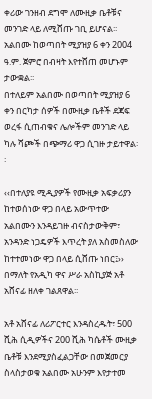ቀሪው ገንዘብ ደግሞ ለሙዚቃ ቤቶቹና መንገድ ላይ ለሚሸጡ ገቢ ይሆናል፡፡ አልበሙ ከወጣበት ሚያዝያ 6 ቀን 2004 ዓ.ም. ጀምሮ በብዛት እየተሸጠ መሆኑም ታውቋል፡፡
በተለይም አልበሙ በወጣበት ሚያዝያ 6 ቀን በርካታ ሰዎች በሙዚቃ ቤቶች ደጃፍ ወረፋ ሲጠብቁና ሌሎችም መንገድ ላይ ካሉ ሻጮች በጭማሪ ዋጋ ሲገዙ ታይተዋል፡፡

‹‹በተለያዩ ሚዲያዎች የሙዚቃ አፍቃሪያን ከተወሰነው ዋጋ በላይ አውጥተው አልበሙን እንዳይገዙ ብናስታውቅም፣ አንዳንድ ነጋዴዎች እጥረት ያለ አስመስለው ከተተመነው ዋጋ በላይ ሲሸጡ ነበር፤›› በማለት የአዲካ ዋና ሥራ አስኪያጅ አቶ አሸናፊ ዘለቀ ገልጸዋል፡፡

አቶ አሸናፊ ለሪፖርተር እንዳስረዱት፣ 500 ሺሕ ሲዲዎችና 200 ሺሕ ካሴቶች ሙዚቃ ቤቶቹ እንደሚያስፈልጋቸው በመጀመርያ ስላስታወቁ አልበሙ አሁንም እየታተመ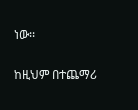ነው፡፡

ከዚህም በተጨማሪ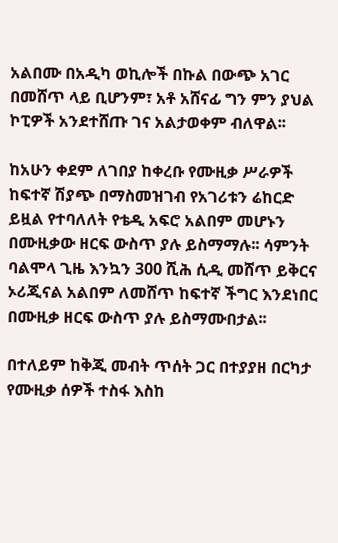አልበሙ በአዲካ ወኪሎች በኩል በውጭ አገር በመሸጥ ላይ ቢሆንም፣ አቶ አሸናፊ ግን ምን ያህል ኮፒዎች አንደተሸጡ ገና አልታወቀም ብለዋል፡፡

ከአሁን ቀደም ለገበያ ከቀረቡ የሙዚቃ ሥራዎች ከፍተኛ ሽያጭ በማስመዝገብ የአገሪቱን ሬከርድ ይዟል የተባለለት የቴዲ አፍሮ አልበም መሆኑን በሙዚቃው ዘርፍ ውስጥ ያሉ ይስማማሉ፡፡ ሳምንት ባልሞላ ጊዜ እንኳን 300 ሺሕ ሲዲ መሸጥ ይቅርና ኦሪጂናል አልበም ለመሸጥ ከፍተኛ ችግር እንደነበር በሙዚቃ ዘርፍ ውስጥ ያሉ ይስማሙበታል፡፡

በተለይም ከቅጂ መብት ጥሰት ጋር በተያያዘ በርካታ የሙዚቃ ሰዎች ተስፋ እስከ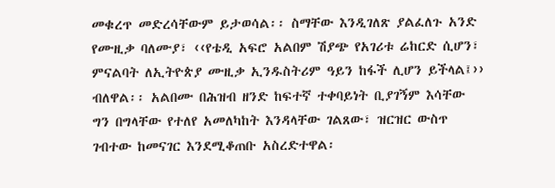መቁረጥ መድረሳቸውም ይታወሳል፡፡ ስማቸው እንዲገለጽ ያልፈለጉ አንድ የሙዚቃ ባለሙያ፣ ‹‹የቴዲ አፍሮ አልበም ሽያጭ የአገሪቱ ሬከርድ ሲሆን፣ ምናልባት ለኢትዮጵያ ሙዚቃ ኢንዱስትሪም ዓይን ከፋች ሊሆን ይችላል፤›› ብለዋል፡፡ አልበሙ በሕዝብ ዘንድ ከፍተኛ ተቀባይነት ቢያገኝም እሳቸው ግን በግላቸው የተለየ አመለካከት እንዳላቸው ገልጸው፣ ዝርዝር ውስጥ ገብተው ከመናገር እንደሚቆጠቡ አስረድተዋል፡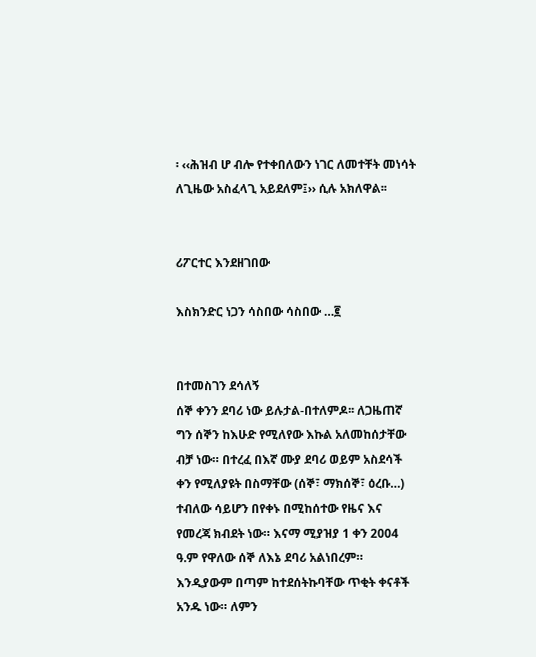፡ ‹‹ሕዝብ ሆ ብሎ የተቀበለውን ነገር ለመተቸት መነሳት ለጊዜው አስፈላጊ አይደለም፤›› ሲሉ አክለዋል፡፡


ሪፖርተር እንደዘገበው

እስክንድር ነጋን ሳስበው ሳስበው …፪


በተመስገን ደሳለኝ
ሰኞ ቀንን ደባሪ ነው ይሉታል-በተለምዶ፡፡ ለጋዜጠኛ ግን ሰኞን ከእሁድ የሚለየው እኩል አለመከሰታቸው ብቻ ነው። በተረፈ በእኛ ሙያ ደባሪ ወይም አስደሳች ቀን የሚለያዩት በስማቸው (ሰኞ፣ ማክሰኞ፣ ዕረቡ…) ተብለው ሳይሆን በየቀኑ በሚከሰተው የዜና እና የመረጃ ክብደት ነው። እናማ ሚያዝያ 1 ቀን 2004 ዓ.ም የዋለው ሰኞ ለእኔ ደባሪ አልነበረም። እንዲያውም በጣም ከተደሰትኩባቸው ጥቂት ቀናቶች አንዱ ነው። ለምን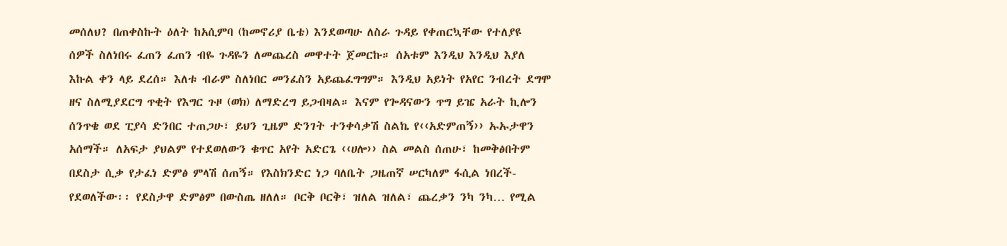መሰለህ? በጠቀስኩት ዕለት ከአሲምባ (ከመኖሪያ ቤቴ) እንደወጣሁ ለስራ ጉዳይ የቀጠርኳቸው የተለያዩ ሰዎች ስለነበሩ ፈጠን ፈጠን ብዬ ጉዳዬን ለመጨረስ መዋተት ጀመርኩ። ሰአቱም እንዲህ እንዲህ እያለ እኩል ቀን ላይ ደረሰ። እለቱ ብራም ስለነበር መንፈስን አይጨፈግግም። እንዲህ አይነት የአየር ንብረት ደግሞ ዘና ስለሚያደርግ ጥቂት የእግር ጉዞ (ወክ) ለማድረግ ይጋብዛል። እናም የጐዳናውን ጥግ ይዤ አራት ኪሎን ሰንጥቄ ወደ ፒያሳ ድንበር ተጠጋሁ፣ ይህን ጊዜም ድንገት ተንቀሳቃሽ ስልኬ የ‹‹አድምጠኝ›› ኡኡታዋን አሰማች። ለአፍታ ያህልም የተደወለውን ቁጥር አየት አድርጌ ‹‹ሀሎ›› ስል መልስ ሰጠሁ፣ ከመቅፅበትም በደስታ ሲቃ የታፈነ ድምፅ ምላሽ ሰጠኝ። የእስክንድር ነጋ ባለቤት ጋዜጠኛ ሠርካለም ፋሲል ነበረች-የደወለችው፡፡ የደስታዋ ድምፅም በውስጤ ዘለለ። ቦርቅ ቦርቅ፣ ዝለል ዝለል፣ ጨረቃን ንካ ንካ… የሚል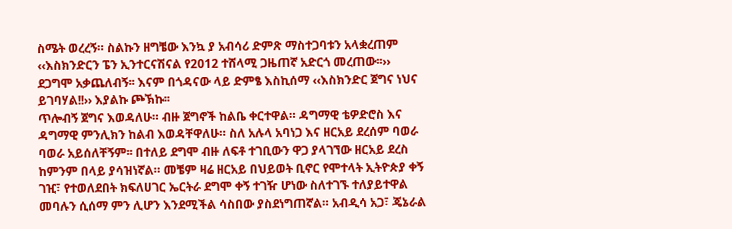ስሜት ወረረኝ። ስልኩን ዘግቼው እንኳ ያ አብሳሪ ድምጽ ማስተጋባቱን አላቋረጠም ‹‹እስክንድርን ፔን ኢንተርናሽናል የ2012 ተሸላሚ ጋዜጠኛ አድርጎ መረጠው፡፡›› ደጋግሞ አቃጨለብኝ፡፡ እናም በጎዳናው ላይ ድምፄ እስኪሰማ ‹‹እስክንድር ጀግና ነህና ይገባሃል!!›› እያልኩ ጮኽኩ፡፡
ጥሎብኝ ጀግና እወዳለሁ። ብዙ ጀግኖች ከልቤ ቀርተዋል። ዳግማዊ ቴዎድሮስ እና ዳግማዊ ምንሊክን ከልብ እወዳቸዋለሁ። ስለ አሉላ አባነጋ እና ዘርአይ ደረሰም ባወራ ባወራ አይሰለቸኝም፡፡ በተለይ ደግሞ ብዙ ለፍቶ ተገቢውን ዋጋ ያላገኘው ዘርአይ ደረስ ከምንም በላይ ያሳዝነኛል። መቼም ዛሬ ዘርአይ በህይወት ቢኖር የሞተላት ኢትዮጵያ ቀኝ ገዢ፣ የተወለደበት ክፍለሀገር ኤርትራ ደግሞ ቀኝ ተገዥ ሆነው ስለተገኙ ተለያይተዋል መባሉን ሲሰማ ምን ሊሆን እንደሚችል ሳስበው ያስደነግጠኛል። አብዲሳ አጋ፣ ጄኔራል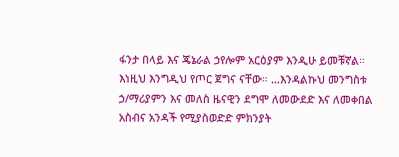ፋንታ በላይ እና ጄኔራል ኃየሎም አርዕያም እንዲሁ ይመቹኛል። እነዚህ እንግዲህ የጦር ጀግና ናቸው። …እንዳልኩህ መንግስቱ ኃ/ማሪያምን እና መለስ ዜናዊን ደግሞ ለመውደድ እና ለመቀበል አስብና አንዳች የሚያስወድድ ምክንያት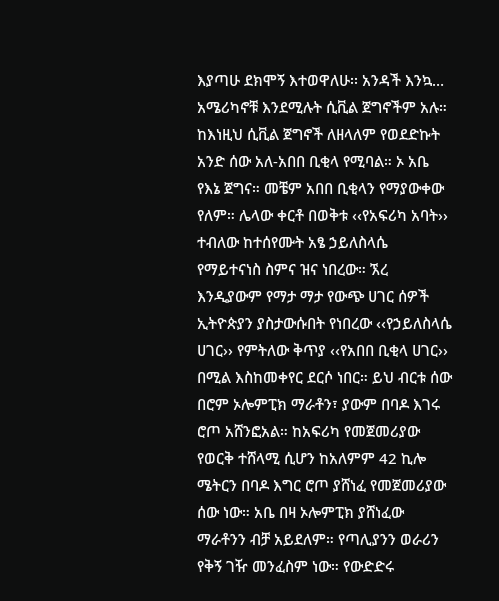እያጣሁ ደክሞኝ እተወዋለሁ፡፡ አንዳች እንኳ…
አሜሪካኖቹ እንደሚሉት ሲቪል ጀግኖችም አሉ። ከእነዚህ ሲቪል ጀግኖች ለዘላለም የወደድኩት አንድ ሰው አለ-አበበ ቢቂላ የሚባል። ኦ አቤ የእኔ ጀግና። መቼም አበበ ቢቂላን የማያውቀው የለም። ሌላው ቀርቶ በወቅቱ ‹‹የአፍሪካ አባት›› ተብለው ከተሰየሙት አፄ ኃይለስላሴ የማይተናነስ ስምና ዝና ነበረው። ኧረ እንዲያውም የማታ ማታ የውጭ ሀገር ሰዎች ኢትዮጵያን ያስታውሱበት የነበረው ‹‹የኃይለስላሴ ሀገር›› የምትለው ቅጥያ ‹‹የአበበ ቢቂላ ሀገር›› በሚል እስከመቀየር ደርሶ ነበር። ይህ ብርቱ ሰው በሮም ኦሎምፒክ ማራቶን፣ ያውም በባዶ እገሩ ሮጦ አሸንፎአል። ከአፍሪካ የመጀመሪያው የወርቅ ተሸላሚ ሲሆን ከአለምም 42 ኪሎ ሜትርን በባዶ እግር ሮጦ ያሸነፈ የመጀመሪያው ሰው ነው። አቤ በዛ ኦሎምፒክ ያሸነፈው ማራቶንን ብቻ አይደለም። የጣሊያንን ወራሪን የቅኝ ገዥ መንፈስም ነው። የውድድሩ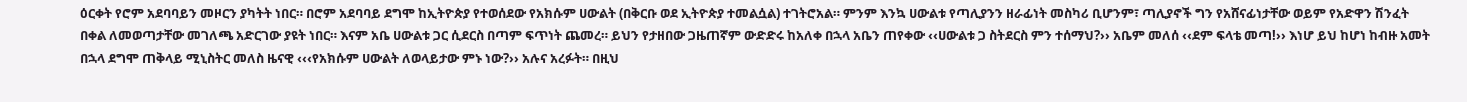ዕርቀት የሮም አደባባይን መዞርን ያካትት ነበር። በሮም አደባባይ ደግሞ ከኢትዮጵያ የተወሰደው የአክሱም ሀውልት (በቅርቡ ወደ ኢትዮጵያ ተመልሷል) ተገትሮአል። ምንም እንኳ ሀውልቱ የጣሊያንን ዘራፊነት መስካሪ ቢሆንም፣ ጣሊያኖች ግን የአሸናፊነታቸው ወይም የአድዋን ሽንፈት በቀል ለመወጣታቸው መገለጫ አድርገው ያዩት ነበር። እናም አቤ ሀውልቱ ጋር ሲደርስ በጣም ፍጥነት ጨመረ። ይህን የታዘበው ጋዜጠኛም ውድድሩ ከአለቀ በኋላ አቤን ጠየቀው ‹‹ሀውልቱ ጋ ስትደርስ ምን ተሰማህ?›› አቤም መለሰ ‹‹ደም ፍላቴ መጣ!›› እነሆ ይህ ከሆነ ከብዙ አመት በኋላ ደግሞ ጠቅላይ ሚኒስትር መለስ ዜናዊ ‹‹‹የአክሱም ሀውልት ለወላይታው ምኑ ነው?›› አሉና አረፉት። በዚህ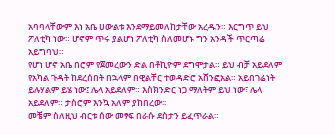አባባላቸውም እነ አቤ ሀውልቱ እንደማይመለከታቸው አረዱን። እርግጥ ይህ ፖለቲካ ነው። ሆኖም ጥሩ ያልሆነ ፖለቲካ ስለመሆኑ ግን አንዳች ጥርጣሬ አይግባህ።
የሆነ ሆኖ አቤ በሮም የጀመረውን ድል በቶኪዮም ደግሞታል። ይህ ብቻ አይደለም የአካል ጉዳት ከደረሰበት በኋላም በዊልቸር ተወዳድሮ አሸንፎአል። አይበገሬነት ይሉሃልም ይሄ ነው፤ ሌላ አይደለም። እስክንድር ነጋ ማለትም ይህ ነው፣ ሌላ አይደለም። ታስሮም እንኳ አለም ያከበረው፡፡
መቼም ስለዚህ ብርቱ ሰው መፃፍ በራሱ ደስታን ይፈጥራል።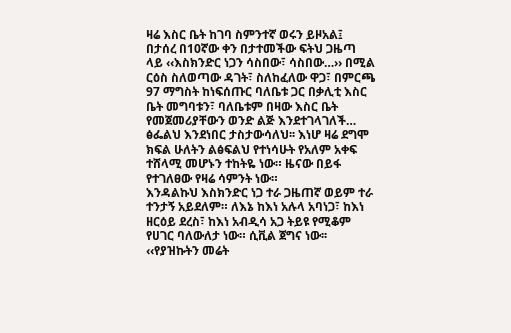ዛሬ እስር ቤት ከገባ ስምንተኛ ወሩን ይዞአል፤ በታሰረ በ10ኛው ቀን በታተመችው ፍትህ ጋዜጣ ላይ ‹‹እስክንድር ነጋን ሳስበው፣ ሳስበው…›› በሚል ርዕስ ስለወጣው ዳገት፣ ስለከፈለው ዋጋ፣ በምርጫ 97 ማግስት ከነፍሰጡር ባለቤቱ ጋር በቃሊቲ እስር ቤት መግባቱን፣ ባለቤቱም በዛው እስር ቤት የመጀመሪያቸውን ወንድ ልጅ እንደተገላገለች… ፅፌልህ እንደነበር ታስታውሳለህ፡፡ እነሆ ዛሬ ደግሞ ክፍል ሁለትን ልፅፍልህ የተነሳሁት የአለም አቀፍ ተሸላሚ መሆኑን ተከትዬ ነው። ዜናው በይፋ የተገለፀው የዛሬ ሳምንት ነው።
እንዳልኩህ እስክንድር ነጋ ተራ ጋዜጠኛ ወይም ተራ ተንታኝ አይደለም። ለእኔ ከእነ አሉላ አባነጋ፣ ከእነ ዘርዕይ ደረስ፣ ከእነ አብዲሳ አጋ ትይዩ የሚቆም የሀገር ባለውለታ ነው። ሲቪል ጀግና ነው፡፡ ‹‹የያዝኩትን መሬት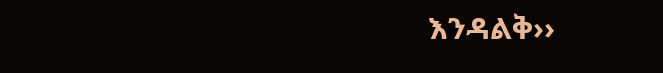እንዳልቅ››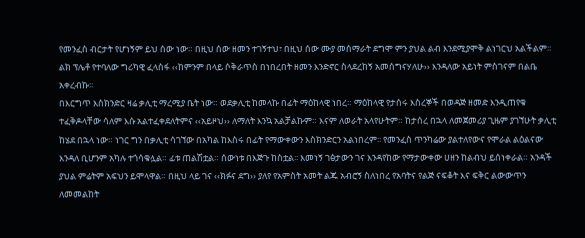የመንፈስ ብርታት የሆነኝም ይህ ሰው ነው። በዚህ ሰው ዘመን ተገኝተህ፣ በዚህ ሰው ሙያ መሰማራት ደግሞ ምን ያህል ልብ እንደሚያሞቅ ልነገርህ አልችልም። ልክ ፕሌቶ የተባለው ግሪካዊ ፈላስፋ ‹‹ከምንም በላይ ሶቅራጥስ በነበረበት ዘመን እንድኖር ስላደረከኝ አመሰግናሃለሁ›› እንዳለው አይነት ምስገናም በልቤ አቀረብኩ፡፡
በእርግጥ እስክንድር ዛሬ ቃሊቲ ማረሚያ ቤት ነው። ወደቃሊቲ ከመላኩ በፊት ማዕከላዊ ነበረ። ማዕከላዊ የታሰሩ እስረኞች በወዳጅ ዘመድ እንዲጠየቁ ተፈቅዶላቸው ሳለም እሱ አልተፈቀደለትምና ‹‹አይዞህ›› ለማለት እንኳ አልቻልኩም። እናም ለወራት አላየሁትም። ከታሰረ በኋላ ለመጀመሪያ ጊዜም ያገኘሁት ቃሊቲ ከሄደ በኋላ ነው። ነገር ግን በቃሊቲ ሳገኘው በአካል ከእስሩ በፊት የማውቀውን እስክንድርን አልነበረም፡፡ የመንፈስ ጥንካሬው ያልተለየውና የሞራል ልዕልናው እንዳለ ቢሆንም አካሉ ተጎሳቁሏል። ፊቱ ጠልሽቷል። ሰውነቱ በእጅጉ ከስቷል፡፡ እመነኝ ገፅታውን ገና እንዳየከው የማታውቀው ሀዘን ከልብህ ይሰነቀራል። አንዳች ያህል ምሬትም አፍህን ይሞላዋል። በዚህ ላይ ገና ‹‹ክፉና ደግ›› ያለየ የአምስት አመት ልጁ አብሮኝ ስለነበረ የአባትና የልጅ ናፍቆት እና ፍቅር ልውውጥን ለመመልከት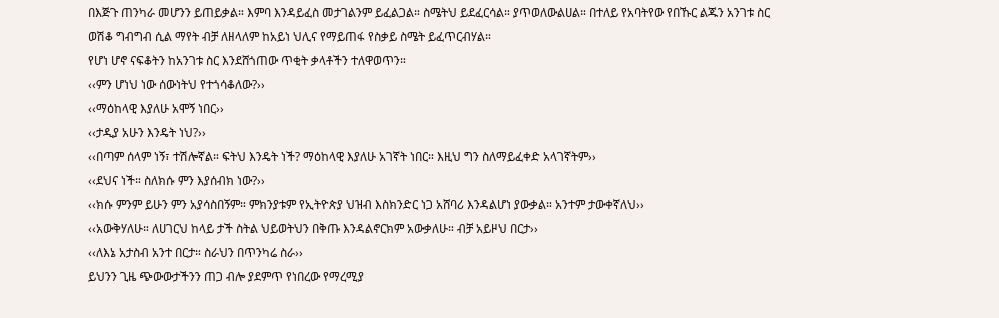በእጅጉ ጠንካራ መሆንን ይጠይቃል። እምባ እንዳይፈስ መታገልንም ይፈልጋል። ስሜትህ ይደፈርሳል። ያጥወለውልሀል። በተለይ የአባትየው የበኹር ልጁን አንገቱ ስር ወሽቆ ግብግብ ሲል ማየት ብቻ ለዘላለም ከአይነ ህሊና የማይጠፋ የስቃይ ስሜት ይፈጥርብሃል።
የሆነ ሆኖ ናፍቆትን ከአንገቱ ስር እንደሸጎጠው ጥቂት ቃላቶችን ተለዋወጥን።
‹‹ምን ሆነህ ነው ሰውነትህ የተጎሳቆለው?››
‹‹ማዕከላዊ እያለሁ አሞኝ ነበር››
‹‹ታዲያ አሁን እንዴት ነህ?››
‹‹በጣም ሰላም ነኝ፣ ተሽሎኛል። ፍትህ እንዴት ነች? ማዕከላዊ እያለሁ አገኛት ነበር። እዚህ ግን ስለማይፈቀድ አላገኛትም››
‹‹ደህና ነች። ስለክሱ ምን እያሰብክ ነው?››
‹‹ክሱ ምንም ይሁን ምን አያሳስበኝም። ምክንያቱም የኢትዮጵያ ህዝብ እስክንድር ነጋ አሸባሪ እንዳልሆነ ያውቃል። አንተም ታውቀኛለህ››
‹‹አውቅሃለሁ። ለሀገርህ ከላይ ታች ስትል ህይወትህን በቅጡ እንዳልኖርክም አውቃለሁ። ብቻ አይዞህ በርታ››
‹‹ለእኔ አታስብ አንተ በርታ። ስራህን በጥንካሬ ስራ››
ይህንን ጊዜ ጭውውታችንን ጠጋ ብሎ ያደምጥ የነበረው የማረሚያ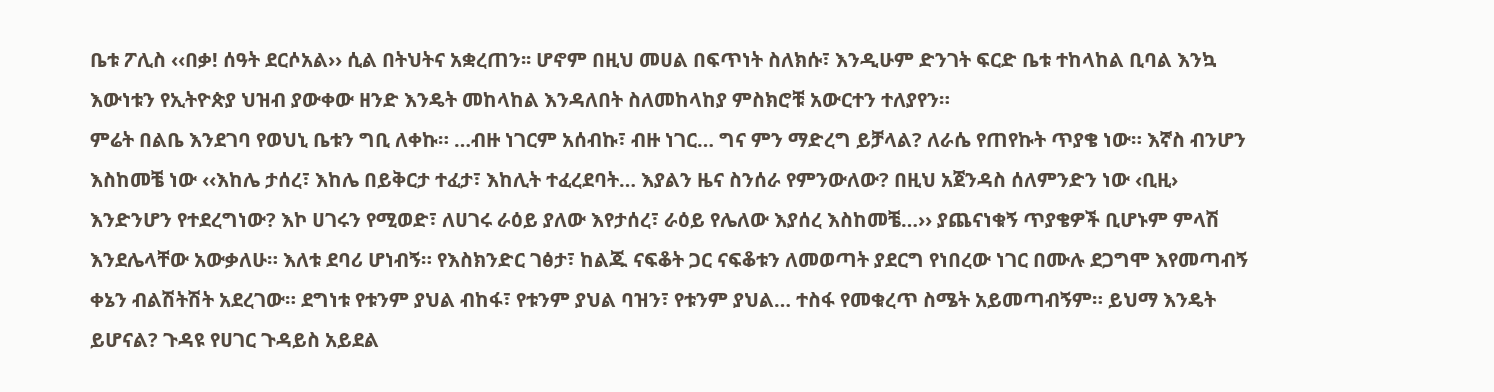ቤቱ ፖሊስ ‹‹በቃ! ሰዓት ደርሶአል›› ሲል በትህትና አቋረጠን፡፡ ሆኖም በዚህ መሀል በፍጥነት ስለክሱ፣ እንዲሁም ድንገት ፍርድ ቤቱ ተከላከል ቢባል እንኳ እውነቱን የኢትዮጵያ ህዝብ ያውቀው ዘንድ እንዴት መከላከል እንዳለበት ስለመከላከያ ምስክሮቹ አውርተን ተለያየን።
ምሬት በልቤ እንደገባ የወህኒ ቤቱን ግቢ ለቀኩ። …ብዙ ነገርም አሰብኩ፣ ብዙ ነገር… ግና ምን ማድረግ ይቻላል? ለራሴ የጠየኩት ጥያቄ ነው። እኛስ ብንሆን እስከመቼ ነው ‹‹እከሌ ታሰረ፣ እከሌ በይቅርታ ተፈታ፣ እከሊት ተፈረደባት… እያልን ዜና ስንሰራ የምንውለው? በዚህ አጀንዳስ ሰለምንድን ነው ‹ቢዚ› እንድንሆን የተደረግነው? እኮ ሀገሩን የሚወድ፣ ለሀገሩ ራዕይ ያለው እየታሰረ፣ ራዕይ የሌለው እያሰረ እስከመቼ…›› ያጨናነቁኝ ጥያቄዎች ቢሆኑም ምላሽ እንደሌላቸው አውቃለሁ። እለቱ ደባሪ ሆነብኝ። የእስክንድር ገፅታ፣ ከልጁ ናፍቆት ጋር ናፍቆቱን ለመወጣት ያደርግ የነበረው ነገር በሙሉ ደጋግሞ እየመጣብኝ ቀኔን ብልሽትሽት አደረገው። ደግነቱ የቱንም ያህል ብከፋ፣ የቱንም ያህል ባዝን፣ የቱንም ያህል… ተስፋ የመቁረጥ ስሜት አይመጣብኝም። ይህማ እንዴት ይሆናል? ጉዳዩ የሀገር ጉዳይስ አይደል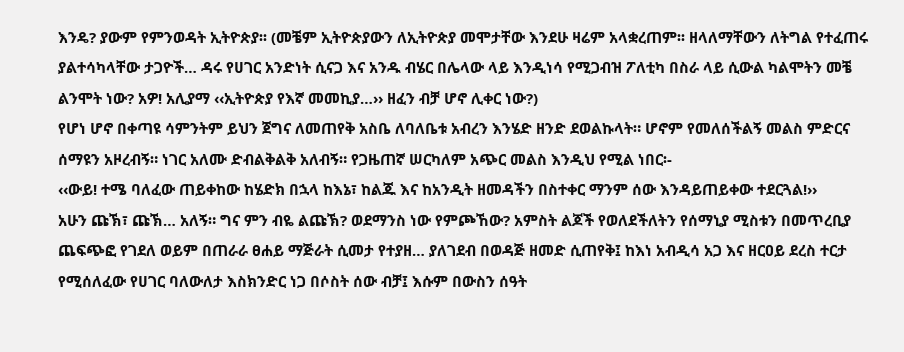እንዴ? ያውም የምንወዳት ኢትዮጵያ፡፡ (መቼም ኢትዮጵያውን ለኢትዮጵያ መሞታቸው እንደሁ ዛሬም አላቋረጠም፡፡ ዘላለማቸውን ለትግል የተፈጠሩ ያልተሳካላቸው ታጋዮች… ዳሩ የሀገር አንድነት ሲናጋ እና አንዱ ብሄር በሌላው ላይ እንዲነሳ የሚጋብዝ ፖለቲካ በስራ ላይ ሲውል ካልሞትን መቼ ልንሞት ነው? አዎ! አሊያማ ‹‹ኢትዮጵያ የእኛ መመኪያ…›› ዘፈን ብቻ ሆኖ ሊቀር ነው?)
የሆነ ሆኖ በቀጣዩ ሳምንትም ይህን ጀግና ለመጠየቅ አስቤ ለባለቤቱ አብረን እንሄድ ዘንድ ደወልኩላት። ሆኖም የመለሰችልኝ መልስ ምድርና ሰማዩን አዞረብኝ። ነገር አለሙ ድብልቅልቅ አለብኝ። የጋዜጠኛ ሠርካለም አጭር መልስ እንዲህ የሚል ነበር፡-
‹‹ውይ! ተሜ ባለፈው ጠይቀከው ከሄድክ በኋላ ከእኔ፣ ከልጁ እና ከአንዲት ዘመዳችን በስተቀር ማንም ሰው እንዳይጠይቀው ተደርጓል!››
አሁን ጩኽ፣ ጩኽ… አለኝ። ግና ምን ብዬ ልጩኽ? ወደማንስ ነው የምጮኸው? አምስት ልጆች የወለደችለትን የሰማኒያ ሚስቱን በመጥረቢያ ጨፍጭፎ የገደለ ወይም በጠራራ ፀሐይ ማጅራት ሲመታ የተያዘ… ያለገደብ በወዳጅ ዘመድ ሲጠየቅ፤ ከእነ አብዲሳ አጋ እና ዘርዐይ ደረስ ተርታ የሚሰለፈው የሀገር ባለውለታ እስክንድር ነጋ በሶስት ሰው ብቻ፤ እሱም በውስን ሰዓት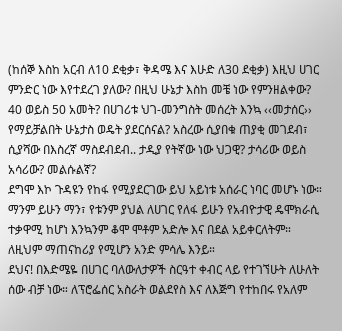(ከሰኞ እስከ አርብ ለ10 ደቂቃ፣ ቅዳሜ እና እሁድ ለ30 ደቂቃ) እዚህ ሀገር ምንድር ነው እየተደረገ ያለው? በዚህ ሁኔታ እስከ መቼ ነው የምንዘልቀው? 40 ወይስ 50 አመት? በሀገሪቱ ህገ-መንግስት መሰረት እንኳ ‹‹መታሰር›› የማይቻልበት ሁኔታስ ወዴት ያደርሰናል? አስረው ሲያበቁ ጠያቂ መገደብ፣ ሲያሻው በእስረኛ ማስደብደብ.. ታዲያ የትኛው ነው ህጋዊ? ታሳሪው ወይስ አሳሪው? መልሱልኛ?
ደግሞ እኮ ጉዳዩን የከፋ የሚያደርገው ይህ አይነቱ አሰራር ነባር መሆኑ ነው። ማንም ይሁን ማን፣ የቱንም ያህል ለሀገር የለፋ ይሁን የአብዮታዊ ዴሞክራሲ ተቃዋሚ ከሆነ እንኳንም ቆሞ ሞቶም አድሎ እና በደል አይቀርለትም። ለዚህም ማጠናከሪያ የሚሆን አንድ ምሳሌ እንይ።
ደህና! በእድሜዬ በሀገር ባለውለታዎች ስርዓተ ቀብር ላይ የተገኘሁት ለሁለት ሰው ብቻ ነው። ለፕሮፌሰር አስራት ወልደየስ እና ለእጅግ የተከበሩ የአለም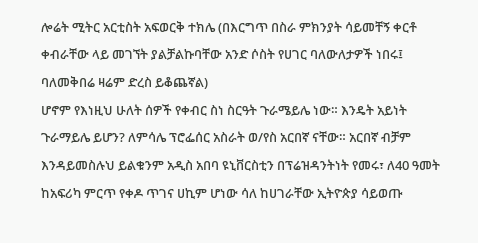ሎሬት ሚትር አርቲስት አፍወርቅ ተክሌ (በእርግጥ በስራ ምክንያት ሳይመቸኝ ቀርቶ ቀብራቸው ላይ መገኘት ያልቻልኩባቸው አንድ ሶስት የሀገር ባለውለታዎች ነበሩ፤ ባለመቅበሬ ዛሬም ድረስ ይቆጨኛል)
ሆኖም የእነዚህ ሁለት ሰዎች የቀብር ስነ ስርዓት ጉራሜይሌ ነው። እንዴት አይነት ጉራማይሌ ይሆን? ለምሳሌ ፕሮፌሰር አስራት ወ/የስ አርበኛ ናቸው። አርበኛ ብቻም እንዳይመስሉህ ይልቁንም አዲስ አበባ ዩኒቨርስቲን በፕሬዝዳንትነት የመሩ፣ ለ40 ዓመት ከአፍሪካ ምርጥ የቀዶ ጥገና ሀኪም ሆነው ሳለ ከሀገራቸው ኢትዮጵያ ሳይወጡ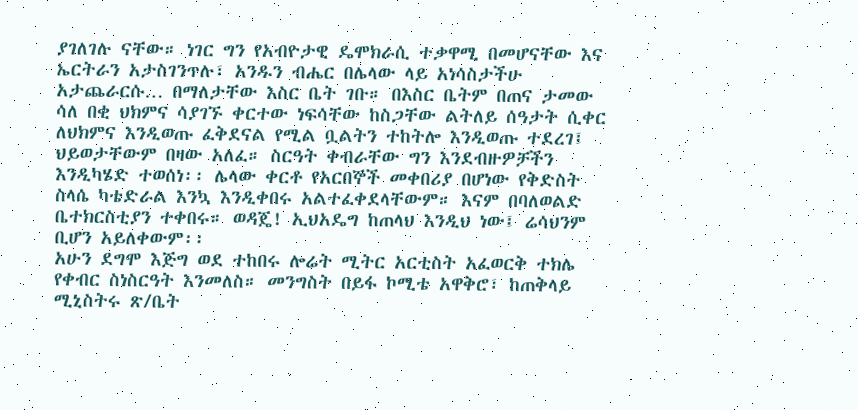ያገለገሉ ናቸው። ነገር ግን የአብዮታዊ ዴሞክራሲ ተቃዋሚ በመሆናቸው እና ኤርትራን አታስገንጥሉ፣ አንዱን ብሔር በሌላው ላይ አነሳስታችሁ አታጨራርሱ… በማለታቸው እስር ቤት ገቡ። በእስር ቤትም በጠና ታመው ሳለ በቂ ህክምና ሳያገኙ ቀርተው ነፍሳቸው ከስጋቸው ልትለይ ሰዓታት ሲቀር ለህክምና እንዲወጡ ፈቅደናል የሚል ቧልትን ተከትሎ እንዲወጡ ተደረገ፤ ህይወታቸውም በዛው አለፈ። ስርዓት ቀብራቸው ግን እንደብዙዎቻችን እንዲካሄድ ተወሰነ፡፡ ሌላው ቀርቶ የአርበኞች መቀበሪያ በሆነው የቅድስት ስላሴ ካቴድራል እንኳ እንዲቀበሩ አልተፈቀደላቸውም። እናም በባለወልድ ቤተክርስቲያን ተቀበሩ። ወዳጄ! ኢህአዴግ ከጠላህ እንዲህ ነው፤ ሬሳህንም ቢሆን አይለቀውም፡፡
አሁን ደግሞ እጅግ ወደ ተከበሩ ሎሬት ሚትር አርቲስት አፈወርቅ ተክሌ የቀብር ስነስርዓት እንመለስ። መንግስት በይፋ ኮሚቴ አዋቅሮ፣ ከጠቅላይ ሚኒስትሩ ጽ/ቤት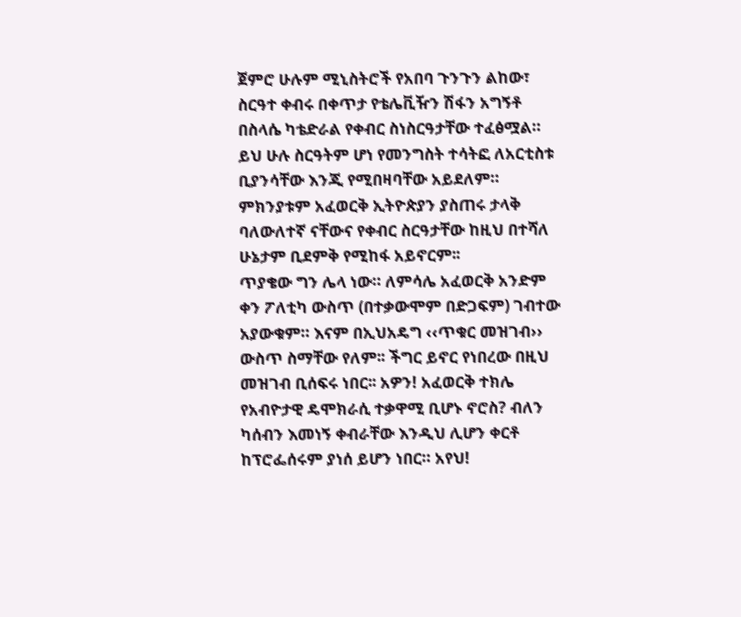ጀምሮ ሁሉም ሚኒስትሮች የአበባ ጉንጉን ልከው፣ ስርዓተ ቀብሩ በቀጥታ የቴሌቪዥን ሽፋን አግኝቶ በስላሴ ካቴድራል የቀብር ስነስርዓታቸው ተፈፅሟል። ይህ ሁሉ ስርዓትም ሆነ የመንግስት ተሳትፎ ለአርቲስቱ ቢያንሳቸው እንጂ የሚበዛባቸው አይደለም። ምክንያቱም አፈወርቅ ኢትዮጵያን ያስጠሩ ታላቅ ባለውለተኛ ናቸውና የቀብር ስርዓታቸው ከዚህ በተሻለ ሁኔታም ቢደምቅ የሚከፋ አይኖርም፡፡
ጥያቄው ግን ሌላ ነው። ለምሳሌ አፈወርቅ አንድም ቀን ፖለቲካ ውስጥ (በተቃውሞም በድጋፍም) ገብተው አያውቁም። እናም በኢህአዴግ ‹‹ጥቁር መዝገብ›› ውስጥ ስማቸው የለም፡፡ ችግር ይኖር የነበረው በዚህ መዝገብ ቢሰፍሩ ነበር፡፡ አዎን! አፈወርቅ ተክሌ የአብዮታዊ ዴሞክራሲ ተቃዋሚ ቢሆኑ ኖሮስ? ብለን ካሰብን እመነኝ ቀብራቸው እንዲህ ሊሆን ቀርቶ ከፕሮፌሰሩም ያነሰ ይሆን ነበር። አየህ!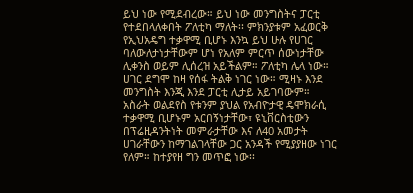ይህ ነው የሚደብረው። ይህ ነው መንግስትና ፓርቲ የተደበላለቀበት ፖለቲካ ማለት፡፡ ምክንያቱም አፈወርቅ የኢህአዴግ ተቃዋሚ ቢሆኑ እንኳ ይህ ሁሉ የሀገር ባለውለታነታቸውም ሆነ የአለም ምርጥ ሰውነታቸው ሊቀንስ ወይም ሊሰረዝ አይችልም። ፖለቲካ ሌላ ነው። ሀገር ደግሞ ከዛ የሰፋ ትልቅ ነገር ነው። ሚዛኑ እንደ መንግስት እንጂ እንደ ፓርቲ ሊታይ አይገባውም። አስራት ወልደየስ የቱንም ያህል የአብዮታዊ ዴሞክራሲ ተቃዋሚ ቢሆኑም አርበኝነታቸው፣ ዩኒቨርስቲውን በፕሬዚዳንትነት መምራታቸው እና ለ40 አመታት ሀገራቸውን ከማገልገላቸው ጋር አንዳች የሚያያዘው ነገር የለም። ከተያየዘ ግን መጥፎ ነው፡፡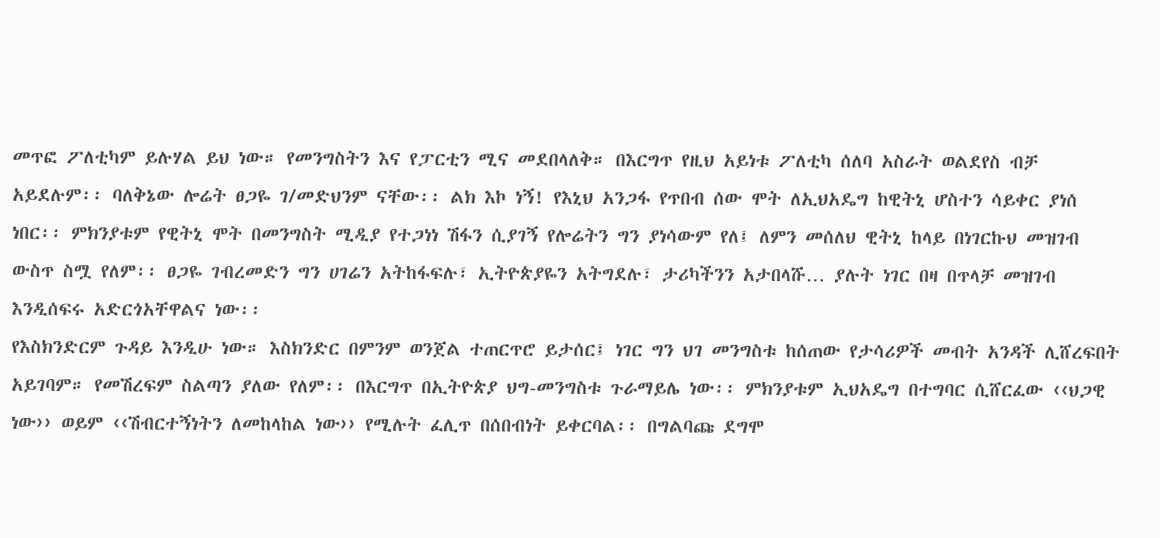መጥፎ ፖለቲካም ይሉሃል ይህ ነው። የመንግስትን እና የፓርቲን ሚና መደበላለቅ። በእርግጥ የዚህ አይነቱ ፖለቲካ ሰለባ አስራት ወልደየስ ብቻ አይደሉም፡፡ ባለቅኔው ሎሬት ፀጋዬ ገ/መድህንም ናቸው፡፡ ልክ እኮ ነኝ! የእኒህ አንጋፋ የጥበብ ሰው ሞት ለኢህአዴግ ከዊትኒ ሆስተን ሳይቀር ያነሰ ነበር፡፡ ምክንያቱም የዊትኒ ሞት በመንግስት ሚዲያ የተጋነነ ሽፋን ሲያገኝ የሎሬትን ግን ያነሳውም የለ፤ ለምን መሰለህ ዊትኒ ከላይ በነገርኩህ መዝገብ ውስጥ ስሟ የለም፡፡ ፀጋዬ ገብረመድን ግን ሀገሬን አትከፋፍሉ፣ ኢትዮጵያዬን አትግደሉ፣ ታሪካችንን አታበላሹ… ያሉት ነገር በዛ በጥላቻ መዝገብ እንዲሰፍሩ አድርጎአቸዋልና ነው፡፡
የእስክንድርም ጉዳይ እንዲሁ ነው። እስክንድር በምንም ወንጀል ተጠርጥሮ ይታሰር፤ ነገር ግን ህገ መንግስቱ ከሰጠው የታሳሪዎች መብት አንዳች ሊሸረፍበት አይገባም። የመሽረፍም ስልጣን ያለው የለም፡፡ በእርግጥ በኢትዮጵያ ህግ-መንግስቱ ጉራማይሌ ነው፡፡ ምክንያቱም ኢህአዴግ በተግባር ሲሸርፈው ‹‹ህጋዊ ነው›› ወይም ‹‹ሽብርተኝነትን ለመከላከል ነው›› የሚሉት ፈሊጥ በሰበብነት ይቀርባል፡፡ በግልባጩ ደግሞ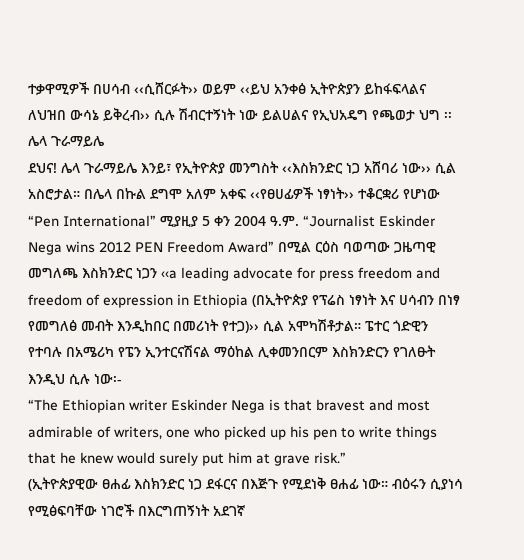ተቃዋሚዎች በሀሳብ ‹‹ሲሸርፉት›› ወይም ‹‹ይህ አንቀፅ ኢትዮጵያን ይከፋፍላልና ለህዝበ ውሳኔ ይቅረብ›› ሲሉ ሽብርተኝነት ነው ይልሀልና የኢህአዴግ የጫወታ ህግ ፡፡
ሌላ ጉራማይሌ
ደህና! ሌላ ጉራማይሌ እንይ፣ የኢትዮጵያ መንግስት ‹‹እስክንድር ነጋ አሸባሪ ነው›› ሲል አስሮታል። በሌላ በኩል ደግሞ አለም አቀፍ ‹‹የፀሀፊዎች ነፃነት›› ተቆርቋሪ የሆነው “Pen International” ሚያዚያ 5 ቀን 2004 ዓ.ም. “Journalist Eskinder Nega wins 2012 PEN Freedom Award” በሚል ርዕስ ባወጣው ጋዜጣዊ መግለጫ እስክንድር ነጋን ‹‹a leading advocate for press freedom and freedom of expression in Ethiopia (በኢትዮጵያ የፕሬስ ነፃነት እና ሀሳብን በነፃ የመግለፅ መብት እንዲከበር በመሪነት የተጋ)›› ሲል አሞካሽቶታል። ፔተር ጎድዊን የተባሉ በአሜሪካ የፔን ኢንተርናሽናል ማዕከል ሊቀመንበርም እስክንድርን የገለፁት እንዲህ ሲሉ ነው፡-
“The Ethiopian writer Eskinder Nega is that bravest and most admirable of writers, one who picked up his pen to write things that he knew would surely put him at grave risk.”
(ኢትዮጵያዊው ፀሐፊ እስክንድር ነጋ ደፋርና በእጅጉ የሚደነቅ ፀሐፊ ነው። ብዕሩን ሲያነሳ የሚፅፍባቸው ነገሮች በእርግጠኝነት አደገኛ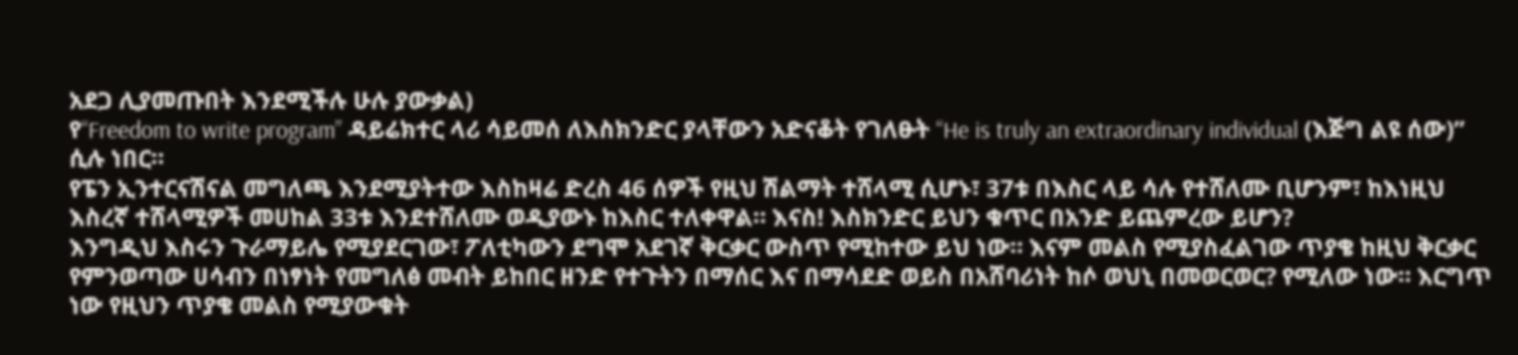አደጋ ሊያመጡበት እንደሚችሉ ሁሉ ያውቃል)
የ“Freedom to write program” ዳይሬክተር ላሪ ሳይመሰ ለእስክንድር ያላቸውን አድናቆት የገለፁት “He is truly an extraordinary individual (እጅግ ልዩ ሰው)” ሲሉ ነበር።
የፔን ኢንተርናሽናል መግለጫ እንደሚያትተው እስከዛሬ ድረስ 46 ሰዎች የዚህ ሽልማት ተሸላሚ ሲሆኑ፣ 37ቱ በእስር ላይ ሳሉ የተሸለሙ ቢሆንም፣ ከእነዚህ እስረኛ ተሸላሚዎች መሀከል 33ቱ እንደተሸለሙ ወዲያውኑ ከእስር ተለቀዋል። እናስ! እስክንድር ይህን ቁጥር በአንድ ይጨምረው ይሆን?
እንግዲህ እስሩን ጉራማይሌ የሚያደርገው፣ ፖለቲካውን ደግሞ አደገኛ ቅርቃር ውስጥ የሚከተው ይህ ነው። እናም መልስ የሚያስፈልገው ጥያቄ ከዚህ ቅርቃር የምንወጣው ሀሳብን በነፃነት የመግለፅ መብት ይከበር ዘንድ የተጉትን በማሰር እና በማሳደድ ወይስ በአሸባሪነት ከሶ ወህኒ በመወርወር? የሚለው ነው። እርግጥ ነው የዚህን ጥያቄ መልስ የሚያውቁት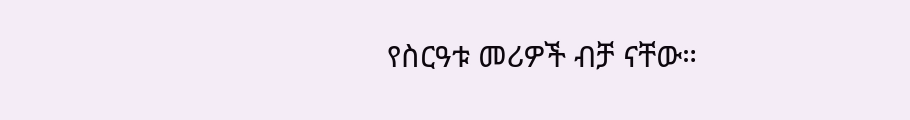የስርዓቱ መሪዎች ብቻ ናቸው።